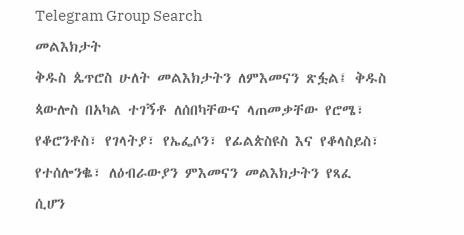Telegram Group Search
መልእክታት
ቅዱስ ጴጥሮስ ሁለት መልእክታትን ለምእመናን ጽፏል፤ ቅዱስ ጳውሎስ በአካል ተገኝቶ ለሰበካቸውና ላጠመቃቸው የሮሜ፣ የቆሮንቶስ፣ የገላትያ፣ የኤፌሶን፣ የፊልጵስዩስ እና የቆላስይስ፣ የተሰሎንቈ፣ ለዕብራውያን ምእመናን መልእክታትን የጻፈ ሲሆን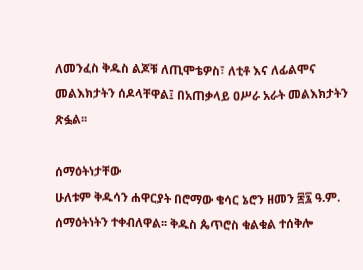ለመንፈስ ቅዱስ ልጆቹ ለጢሞቴዎስ፣ ለቲቶ እና ለፊልሞና መልእክታትን ሰዶላቸዋል፤ በአጠቃላይ ዐሥራ አራት መልእክታትን ጽፏል፡፡

ሰማዕትነታቸው
ሁለቱም ቅዱሳን ሐዋርያት በሮማው ቄሳር ኔሮን ዘመን ፷፯ ዓ.ም. ሰማዕትነትን ተቀብለዋል፡፡ ቅዱስ ጴጥሮስ ቁልቁል ተሰቅሎ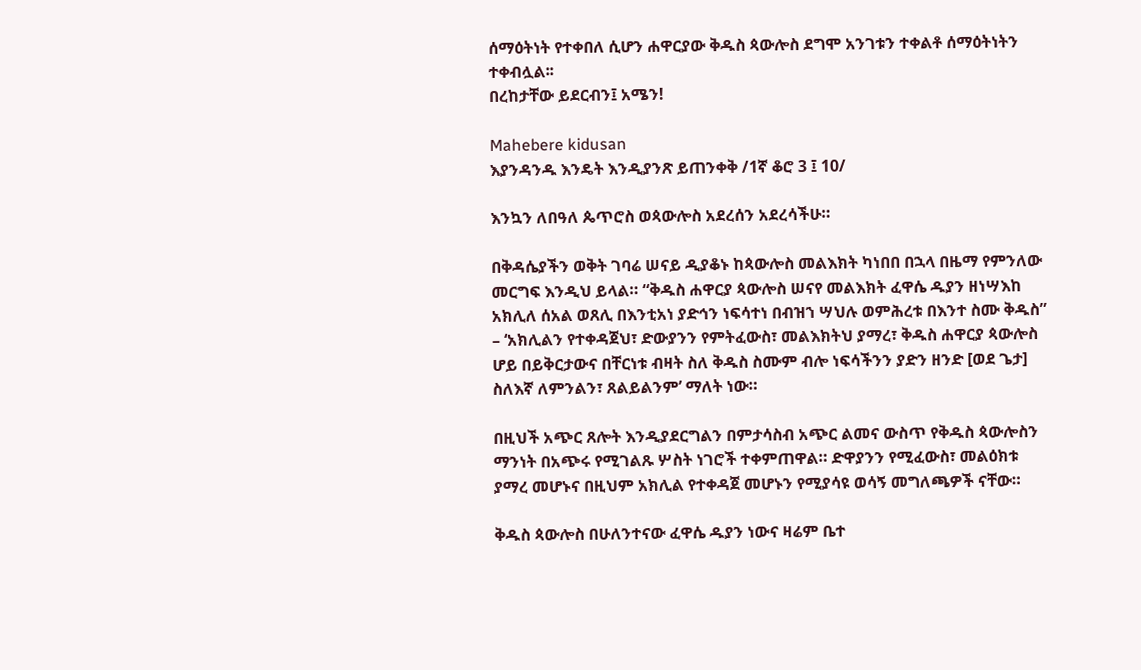ሰማዕትነት የተቀበለ ሲሆን ሐዋርያው ቅዱስ ጳውሎስ ደግሞ አንገቱን ተቀልቶ ሰማዕትነትን ተቀብሏል፡፡
በረከታቸው ይደርብን፤ አሜን!

Mahebere kidusan
እያንዳንዱ እንዴት እንዲያንጽ ይጠንቀቅ /1ኛ ቆሮ 3 ፤ 10/

እንኳን ለበዓለ ጴጥሮስ ወጳውሎስ አደረሰን አደረሳችሁ።

በቅዳሴያችን ወቅት ገባሬ ሠናይ ዲያቆኑ ከጳውሎስ መልእክት ካነበበ በኋላ በዜማ የምንለው መርግፍ እንዲህ ይላል። “ቅዱስ ሐዋርያ ጳውሎስ ሠናየ መልእክት ፈዋሴ ዱያን ዘነሣእከ አክሊለ ሰአል ወጸሊ በእንቲአነ ያድኅን ነፍሳተነ በብዝኀ ሣህሉ ወምሕረቱ በእንተ ስሙ ቅዱስ” – ‘አክሊልን የተቀዳጀህ፣ ድውያንን የምትፈውስ፣ መልእክትህ ያማረ፣ ቅዱስ ሐዋርያ ጳውሎስ ሆይ በይቅርታውና በቸርነቱ ብዛት ስለ ቅዱስ ስሙም ብሎ ነፍሳችንን ያድን ዘንድ [ወደ ጌታ] ስለእኛ ለምንልን፣ ጸልይልንም’ ማለት ነው።

በዚህች አጭር ጸሎት እንዲያደርግልን በምታሳስብ አጭር ልመና ውስጥ የቅዱስ ጳውሎስን ማንነት በአጭሩ የሚገልጹ ሦስት ነገሮች ተቀምጠዋል። ድዋያንን የሚፈውስ፣ መልዕክቱ ያማረ መሆኑና በዚህም አክሊል የተቀዳጀ መሆኑን የሚያሳዩ ወሳኝ መግለጫዎች ናቸው።

ቅዱስ ጳውሎስ በሁለንተናው ፈዋሴ ዱያን ነውና ዛሬም ቤተ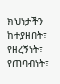ክህነታችን ከተያዘበት፣ የዘረኝነት፣ የጠባብነት፣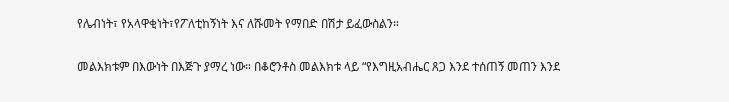የሌብነት፣ የአላዋቂነት፣የፖለቲከኝነት እና ለሹመት የማበድ በሽታ ይፈውስልን።

መልእክቱም በእውነት በእጅጉ ያማረ ነው። በቆሮንቶስ መልእክቱ ላይ “የእግዚአብሔር ጸጋ እንደ ተሰጠኝ መጠን እንደ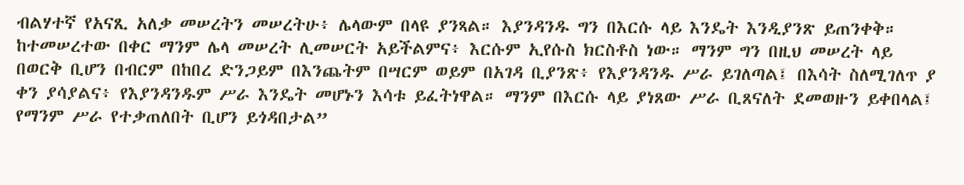ብልሃተኛ የአናጺ አለቃ መሠረትን መሠረትሁ፥ ሌላውም በላዩ ያንጻል። እያንዳንዱ ግን በእርሱ ላይ እንዴት እንዲያንጽ ይጠንቀቅ። ከተመሠረተው በቀር ማንም ሌላ መሠረት ሊመሠርት አይችልምና፥ እርሱም ኢየሱስ ክርስቶስ ነው። ማንም ግን በዚህ መሠረት ላይ በወርቅ ቢሆን በብርም በከበረ ድንጋይም በእንጨትም በሣርም ወይም በአገዳ ቢያንጽ፥ የእያንዳንዱ ሥራ ይገለጣል፤ በእሳት ስለሚገለጥ ያ ቀን ያሳያልና፥ የእያንዳንዱም ሥራ እንዴት መሆኑን እሳቱ ይፈትነዋል። ማንም በእርሱ ላይ ያነጸው ሥራ ቢጸናለት ደመወዙን ይቀበላል፤ የማንም ሥራ የተቃጠለበት ቢሆን ይጎዳበታል”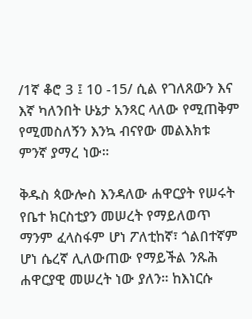/1ኛ ቆሮ 3 ፤ 10 -15/ ሲል የገለጸውን እና እኛ ካለንበት ሁኔታ አንጻር ላለው የሚጠቅም የሚመስለኝን እንኳ ብናየው መልእክቱ ምንኛ ያማረ ነው።

ቅዱስ ጳውሎስ እንዳለው ሐዋርያት የሠሩት የቤተ ክርስቲያን መሠረት የማይለወጥ ማንም ፈላስፋም ሆነ ፖለቲከኛ፣ ጎልበተኛም ሆነ ሴረኛ ሊለውጠው የማይችል ንጹሕ ሐዋርያዊ መሠረት ነው ያለን። ከእነርሱ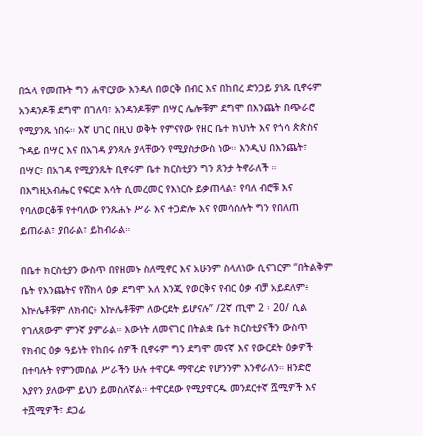በኋላ የመጡት ግን ሐዋርያው እንዳለ በወርቅ በብር እና በከበረ ድንጋይ ያነጹ ቢኖሩም አንዳንዶቹ ደግሞ በገለባ፣ አንዳንዶቹም በሣር ሌሎቹም ደግሞ በእንጨት በጭራሮ የሚያንጹ ነበሩ። እኛ ሀገር በዚህ ወቅት የምናየው የዘር ቤተ ክህነት እና የጎሳ ጵጵስና ጉዳይ በሣር እና በአገዳ ያንጻሉ ያላቸውን የሚያስታውስ ነው። እንዲህ በእንጨት፣ በሣር፣ በአገዳ የሚያንጹት ቢኖሩም ቤተ ክርስቲያን ግን ጸንታ ትኖራለች ። በእግዚአብሔር የፍርድ እሳት ሲመረመር የእነርሱ ይቃጠላል፣ የባለ ብሮቹ እና የባለወርቆቹ የተባለው የንጹሐኑ ሥራ እና ተጋድሎ እና የመሳሰሉት ግን የበለጠ ይጠራል፣ ያበራል፣ ይከብራል።

በቤተ ክርስቲያን ውስጥ በየዘመኑ ስለሚኖር እና አሁንም ስላለነው ሲናገርም “በትልቅም ቤት የእንጨትና የሸክላ ዕቃ ደግሞ አለ እንጂ የወርቅና የብር ዕቃ ብቻ አይደለም፥ እኵሌቶቹም ለክብር፥ እኵሌቶቹም ለውርደት ይሆናሉ” /2ኛ ጢሞ 2 ፡ 20/ ሲል የገለጸውም ምንኛ ያምራል። እውነት ለመናገር በትልቋ ቤተ ክርስቲያናችን ውስጥ የክብር ዕቃ ዓይነት የከበሩ ሰዎች ቢኖሩም ግን ደግሞ መናኛ እና የውርደት ዕቃዎች በተባሉት የምንመሰል ሥራችን ሁሉ ተዋርዶ ማዋረድ የሆንንም እንኖራለን። ዘንድሮ እያየን ያለውም ይህን ይመስለኛል። ተዋርደው የሚያዋርዱ መንደርተኛ ሿሚዎች እና ተሿሚዎች፣ ደጋፊ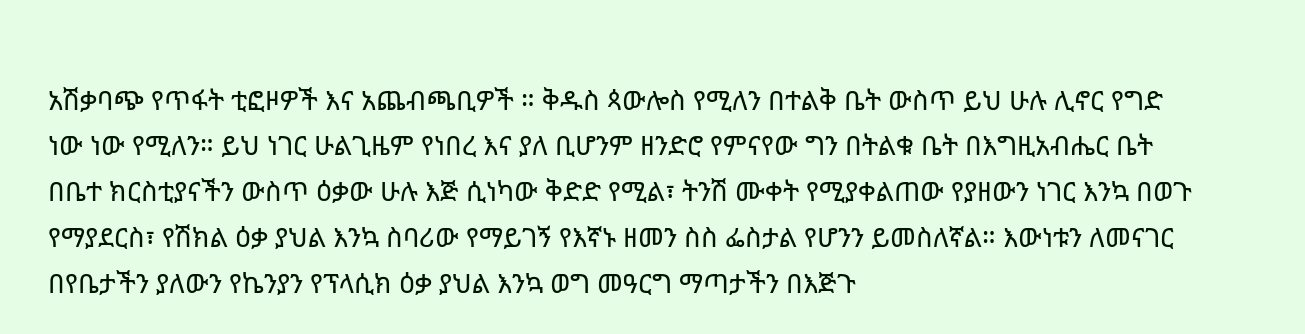አሽቃባጭ የጥፋት ቲፎዞዎች እና አጨብጫቢዎች ። ቅዱስ ጳውሎስ የሚለን በተልቅ ቤት ውስጥ ይህ ሁሉ ሊኖር የግድ ነው ነው የሚለን። ይህ ነገር ሁልጊዜም የነበረ እና ያለ ቢሆንም ዘንድሮ የምናየው ግን በትልቁ ቤት በእግዚአብሔር ቤት በቤተ ክርስቲያናችን ውስጥ ዕቃው ሁሉ እጅ ሲነካው ቅድድ የሚል፣ ትንሽ ሙቀት የሚያቀልጠው የያዘውን ነገር እንኳ በወጉ የማያደርስ፣ የሽክል ዕቃ ያህል እንኳ ስባሪው የማይገኝ የእኛኑ ዘመን ስስ ፌስታል የሆንን ይመስለኛል። እውነቱን ለመናገር በየቤታችን ያለውን የኬንያን የፕላሲክ ዕቃ ያህል እንኳ ወግ መዓርግ ማጣታችን በእጅጉ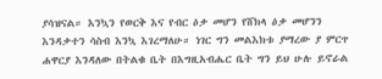ያሳዝናል። እንኳን የወርቅ እና የብር ዕቃ መሆን የሸክላ ዕቃ መሆንን እንዳቃተን ሳስብ እንኳ እገረማለሁ። ነገር ግን መልእክቱ ያማረው ያ ምርጥ ሐዋርያ እንዳለው በትልቁ ቤት በእግዚአብሔር ቤት ግን ይህ ሁሉ ይኖራል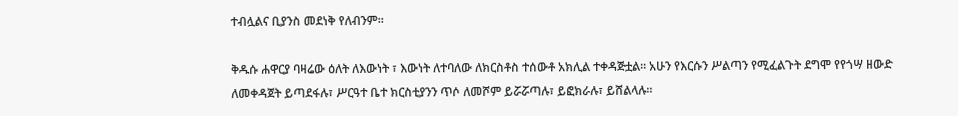ተብሏልና ቢያንስ መደነቅ የለብንም።

ቅዱሱ ሐዋርያ ባዛሬው ዕለት ለእውነት ፣ እውነት ለተባለው ለክርስቶስ ተሰውቶ አክሊል ተቀዳጅቷል። አሁን የእርሱን ሥልጣን የሚፈልጉት ደግሞ የየጎሣ ዘውድ ለመቀዳጀት ይጣደፋሉ፣ ሥርዓተ ቤተ ክርስቲያንን ጥሶ ለመሾም ይሯሯጣሉ፣ ይፎክራሉ፣ ይሸልላሉ።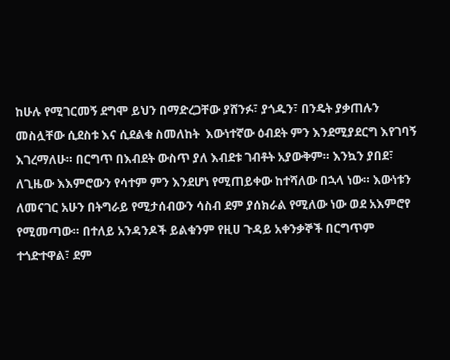ከሁሉ የሚገርመኝ ደግሞ ይህን በማድረጋቸው ያሸንፉ፣ ያጎዱን፣ በንዴት ያቃጠሉን መስሏቸው ሲደስቱ እና ሲደልቁ ስመለከት  እውነተኛው ዕብደት ምን እንደሚያደርግ እየገባኝ እገረማለሁ። በርግጥ በእብደት ውስጥ ያለ እብደቱ ገብቶት አያውቅም። እንኳን ያበደ፣ ለጊዜው እእምሮውን የሳተም ምን እንደሆነ የሚጠይቀው ከተሻለው በኋላ ነው። እውነቱን ለመናገር አሁን በትግራይ የሚታሰብውን ሳስብ ደም ያሰክራል የሚለው ነው ወደ አእምሮየ የሚመጣው። በተለይ አንዳንዶች ይልቁንም የዚሀ ጉዳይ አቀንቃኞች በርግጥም ተጎድተዋል፣ ደም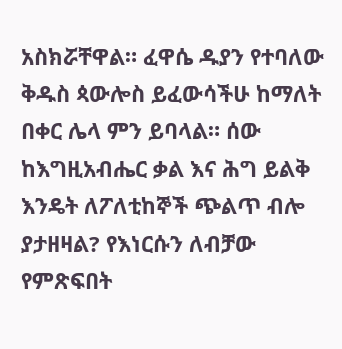አስክሯቸዋል። ፈዋሴ ዱያን የተባለው ቅዱስ ጳውሎስ ይፈውሳችሁ ከማለት በቀር ሌላ ምን ይባላል። ሰው ከእግዚአብሔር ቃል እና ሕግ ይልቅ እንዴት ለፖለቲከኞች ጭልጥ ብሎ ያታዘዛል? የእነርሱን ለብቻው የምጽፍበት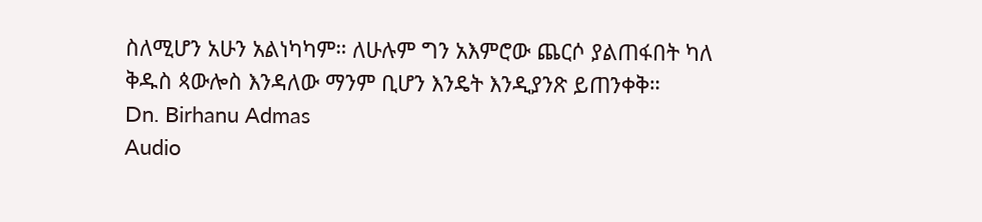ስለሚሆን አሁን አልነካካም። ለሁሉም ግን አእምሮው ጨርሶ ያልጠፋበት ካለ ቅዱስ ጳውሎስ እንዳለው ማንም ቢሆን እንዴት እንዲያንጽ ይጠንቀቅ።
Dn. Birhanu Admas
Audio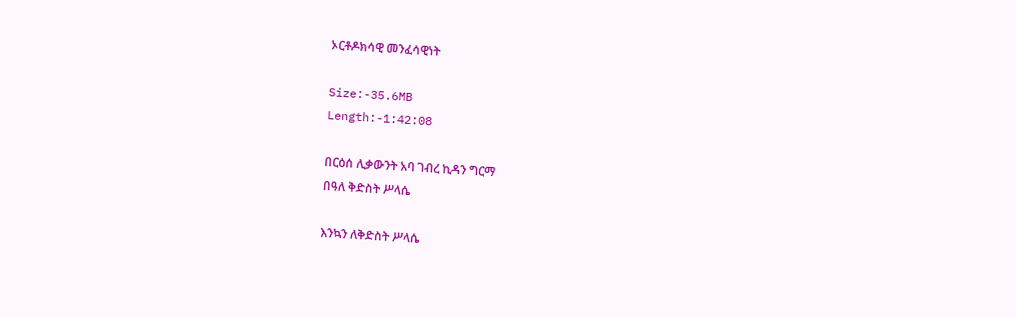ኦርቶዶክሳዊ መንፈሳዊነት

Size:-35.6MB
Length:-1:42:08

በርዕሰ ሊቃውንት አባ ገብረ ኪዳን ግርማ
በዓለ ቅድስት ሥላሴ

እንኳን ለቅድስት ሥላሴ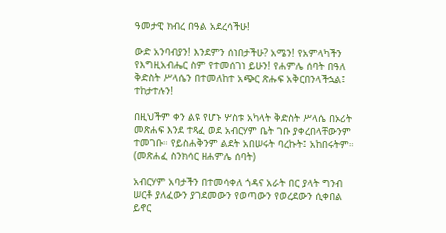ዓመታዊ ክብረ በዓል አደረሳችሁ!

ውድ አንባብያን! እንደምን ሰነበታችሁ? አሜን! የአምላካችን የእግዚአብሔር ስም የተመሰገነ ይሁን! የሐምሌ ሰባት በዓለ ቅድስት ሥላሴን በተመለከተ አጭር ጽሑፍ አቅርበንላችኋል፤ ተከታተሉን!

በዚህችም ቀን ልዩ የሆኑ ሦስቱ አካላት ቅድስት ሥላሴ በኦሪት መጽሐፍ እንደ ተጻፈ ወደ አብርሃም ቤት ገቡ ያቀረበላቸውንም ተመገቡ። የይስሐቅንም ልደት አበሠሩት ባረኩት፤ አከበሩትም። (መጽሐፈ ስንክሳር ዘሐምሌ ሰባት)

አብርሃም አባታችን በተመሳቀለ ጎዳና አራት በር ያላት ግንብ ሠርቶ ያለፈውን ያገደመውን የወጣውን የወረደውን ሲቀበል ይኖር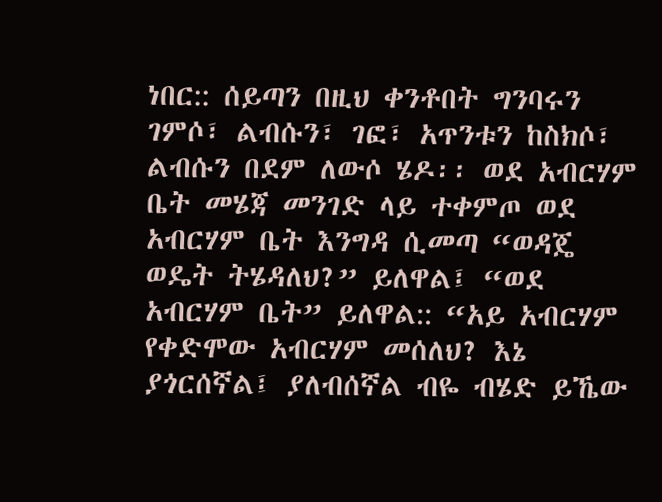ነበር:: ሰይጣን በዚህ ቀንቶበት ግንባሩን ገምሶ፣ ልብሱን፣ ገፎ፣ አጥንቱን ከስክሶ፣ ልብሱን በደም ለውሶ ሄዶ፡፡ ወደ አብርሃም ቤት መሄጃ መንገድ ላይ ተቀምጦ ወደ አብርሃም ቤት እንግዳ ሲመጣ “ወዳጄ ወዴት ትሄዳለህ?” ይለዋል፤ “ወደ አብርሃም ቤት” ይለዋል:: “አይ አብርሃም የቀድሞው አብርሃም መሰለህ? እኔ ያጎርሰኛል፤ ያለብሰኛል ብዬ ብሄድ ይኼው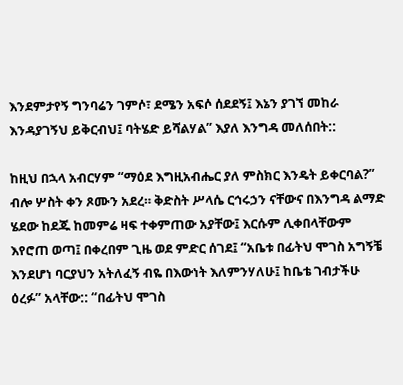እንደምታየኝ ግንባሬን ገምሶ፣ ደሜን አፍሶ ሰደደኝ፤ እኔን ያገኘ መከራ እንዳያገኝህ ይቅርብህ፤ ባትሄድ ይሻልሃል” እያለ እንግዳ መለሰበት::

ከዚህ በኋላ አብርሃም “ማዕደ እግዚአብሔር ያለ ምስክር እንዴት ይቀርባል?” ብሎ ሦስት ቀን ጾሙን አደረ። ቅድስት ሥላሴ ርኅሩኃን ናቸውና በእንግዳ ልማድ ሄደው ከደጁ ከመምሬ ዛፍ ተቀምጠው አያቸው፤ እርሱም ሊቀበላቸውም እየሮጠ ወጣ፤ በቀረበም ጊዜ ወደ ምድር ሰገደ፤ “አቤቱ በፊትህ ሞገስ አግኝቼ እንደሆነ ባርያህን አትለፈኝ ብዬ በእውነት እለምንሃለሁ፤ ከቤቴ ገብታችሁ ዕረፉ” አላቸው:: “በፊትህ ሞገስ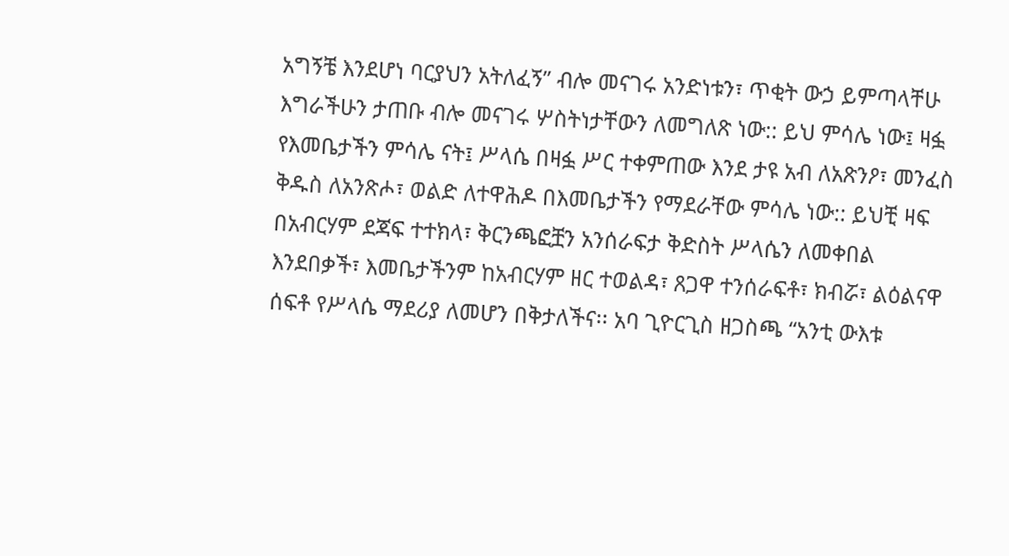አግኝቼ እንደሆነ ባርያህን አትለፈኝ” ብሎ መናገሩ አንድነቱን፣ ጥቂት ውኃ ይምጣላቸሁ እግራችሁን ታጠቡ ብሎ መናገሩ ሦስትነታቸውን ለመግለጽ ነው:: ይህ ምሳሌ ነው፤ ዛፏ የእመቤታችን ምሳሌ ናት፤ ሥላሴ በዛፏ ሥር ተቀምጠው እንደ ታዩ አብ ለአጽንዖ፣ መንፈስ ቅዱስ ለአንጽሖ፣ ወልድ ለተዋሕዶ በእመቤታችን የማደራቸው ምሳሌ ነው:: ይህቺ ዛፍ በአብርሃም ደጃፍ ተተክላ፣ ቅርንጫፎቿን አንሰራፍታ ቅድስት ሥላሴን ለመቀበል እንደበቃች፣ እመቤታችንም ከአብርሃም ዘር ተወልዳ፣ ጸጋዋ ተንሰራፍቶ፣ ክብሯ፣ ልዕልናዋ ሰፍቶ የሥላሴ ማደሪያ ለመሆን በቅታለችና፡፡ አባ ጊዮርጊስ ዘጋስጫ “አንቲ ውእቱ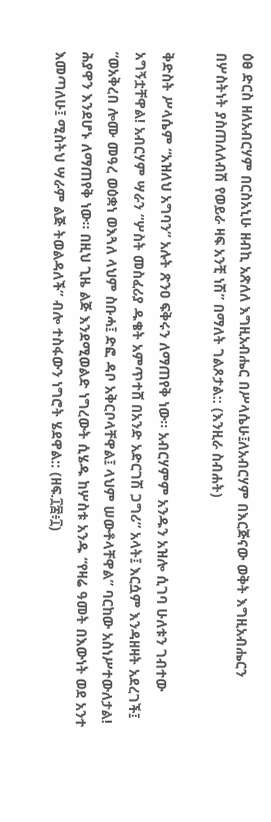ዕፀ ድርስ ዘለአብርሃም በርስአኒሁ ዘብኪ አጽለለ እግዚአብሔር በሥላሴሁ፤ለአብርሃም በእርጅናው ወቅት እግዚአብሔርን በሦስትነት ያስጠለለብሽ የወይራ ዛፍ አንቺ ነሽ” በማለት ገልጾታል:: (እንዚራ ስብሐት)

ቅድስት ሥላሴም “አዝለህ አግባን” አሉት ጽንዐ ፍቅሩን ለማጠየቅ ነው፡፡ አብርሃምም አንዱን አዝሎ ሲገባ ሁለቱን ገብተው አግኝቷቸዋል! አብርሃም ሣራን “ሦስት መስፈሪያ ዱቄት አምጥተሸ በአንድ አድርገሽ ጋግሪ” አላት፤ እርሷም እንዳዘዛት አደረገች፤ “ወአቅረበ ሎሙ መዓረ ወዕቋነ ወእጓለ ላህም ስቡሓ፤ ድፎ ዳቦ አቅርቦላቸዋል፤ ላህም ሠውቶላቸዋል” ባርከው አስነሥተውለታል! ሕያዋን እንደሆኑ ለማጠየቅ ነው፡፡ በዚህ ጊዜ ልጅ እንደሚወልድ ነግረውት ሲሄዱ ከሦስቱ አንዱ “የዛሬ ዓመት በእውነት ወደ አንተ እመጣለሁ፤ ሚስትህ ሣራም ልጅ ትወልዳለች” ብሎ ተስፋውን ነግሮት ሄደዋል:: (ዘፍ.፲፰፥፲)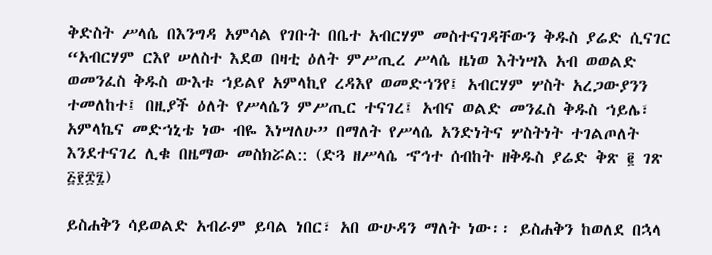ቅድስት ሥላሴ በእንግዳ አምሳል የገቡት በቤተ አብርሃም መስተናገዳቸውን ቅዱስ ያሬድ ሲናገር “አብርሃም ርእየ ሠለስተ እደወ በዛቲ ዕለት ምሥጢረ ሥላሴ ዜነወ እትነሣእ አብ ወወልድ ወመንፈስ ቅዱስ ውእቱ ኀይልየ አምላኪየ ረዳእየ ወመድኀንየ፤ አብርሃም ሦስት አረጋውያንን ተመለከተ፤ በዚያች ዕለት የሥላሴን ምሥጢር ተናገረ፤ አብና ወልድ መንፈስ ቅዱስ ኀይሌ፣ አምላኬና መድኀኒቴ ነው ብዬ እነሣለሁ” በማለት የሥላሴ አንድነትና ሦስትነት ተገልጦለት እንደተናገረ ሊቁ በዜማው መስክሯል:: (ድጓ ዘሥላሴ ኆኅተ ሰብከት ዘቅዱስ ያሬድ ቅጽ ፪ ገጽ ፭፻፰፯)

ይስሐቅን ሳይወልድ አብራም ይባል ነበር፣ አበ ውሁዳን ማለት ነው፡፡ ይስሐቅን ከወለደ በኋላ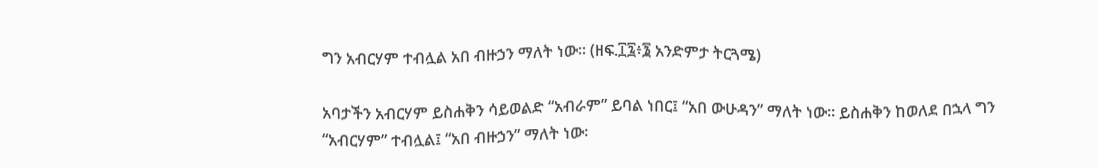ግን አብርሃም ተብሏል አበ ብዙኃን ማለት ነው፡፡ (ዘፍ.፲፯፥፮ አንድምታ ትርጓሜ)

አባታችን አብርሃም ይስሐቅን ሳይወልድ “አብራም” ይባል ነበር፤ “አበ ውሁዳን” ማለት ነው፡፡ ይስሐቅን ከወለደ በኋላ ግን “አብርሃም” ተብሏል፤ “አበ ብዙኃን” ማለት ነው፡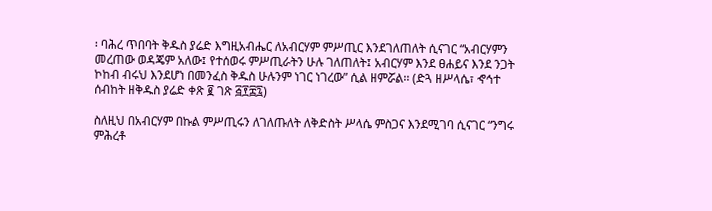፡ ባሕረ ጥበባት ቅዱስ ያሬድ እግዚአብሔር ለአብርሃም ምሥጢር እንደገለጠለት ሲናገር “አብርሃምን መረጠው ወዳጄም አለው፤ የተሰወሩ ምሥጢራትን ሁሉ ገለጠለት፤ አብርሃም እንደ ፀሐይና እንደ ንጋት ኮከብ ብሩህ እንደሆነ በመንፈስ ቅዱስ ሁሉንም ነገር ነገረው” ሲል ዘምሯል፡፡ (ድጓ ዘሥላሴ፣ ኆኅተ ሰብከት ዘቅዱስ ያሬድ ቀጽ ፪ ገጽ ፭፻፰፯)

ስለዚህ በአብርሃም በኩል ምሥጢሩን ለገለጡለት ለቅድስት ሥላሴ ምስጋና እንደሚገባ ሲናገር “ንግሩ ምሕረቶ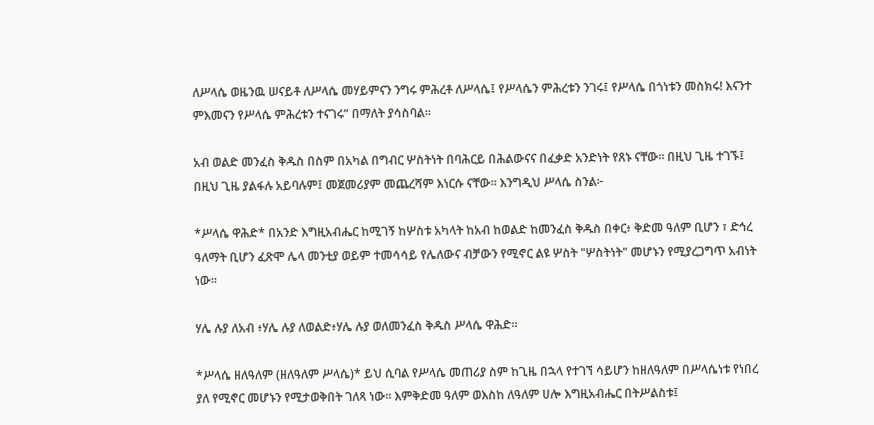ለሥላሴ ወዜንዉ ሠናይቶ ለሥላሴ መሃይምናን ንግሩ ምሕረቶ ለሥላሴ፤ የሥላሴን ምሕረቱን ንገሩ፤ የሥላሴ በጎነቱን መስክሩ! እናንተ ምእመናን የሥላሴ ምሕረቱን ተናገሩ” በማለት ያሳስባል።

አብ ወልድ መንፈስ ቅዱስ በስም በአካል በግብር ሦስትነት በባሕርይ በሕልውናና በፈቃድ አንድነት የጸኑ ናቸው። በዚህ ጊዜ ተገኙ፤ በዚህ ጊዜ ያልፋሉ አይባሉም፤ መጀመሪያም መጨረሻም እነርሱ ናቸው። እንግዲህ ሥላሴ ስንል፦

*ሥላሴ ዋሕድ* በአንድ እግዚአብሔር ከሚገኝ ከሦስቱ አካላት ከአብ ከወልድ ከመንፈስ ቅዱስ በቀር፥ ቅድመ ዓለም ቢሆን ፣ ድኅረ ዓለማት ቢሆን ፈጽሞ ሌላ መንቲያ ወይም ተመሳሳይ የሌለውና ብቻውን የሚኖር ልዩ ሦስት "ሦስትነት" መሆኑን የሚያረጋግጥ አብነት ነው።

ሃሌ ሉያ ለአብ ፥ሃሌ ሉያ ለወልድ፥ሃሌ ሉያ ወለመንፈስ ቅዱስ ሥላሴ ዋሕድ።

*ሥላሴ ዘለዓለም (ዘለዓለም ሥላሴ)* ይህ ሲባል የሥላሴ መጠሪያ ስም ከጊዜ በኋላ የተገኘ ሳይሆን ከዘለዓለም በሥላሴነቱ የነበረ ያለ የሚኖር መሆኑን የሚታወቅበት ገለጻ ነው። እምቅድመ ዓለም ወእስከ ለዓለም ሀሎ እግዚአብሔር በትሥልስቱ፤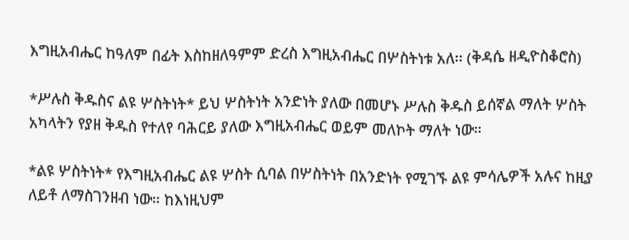እግዚአብሔር ከዓለም በፊት እስከዘለዓምም ድረስ እግዚአብሔር በሦስትነቱ አለ፡፡ (ቅዳሴ ዘዲዮስቆሮስ)

*ሥሉስ ቅዱስና ልዩ ሦስትነት* ይህ ሦስትነት አንድነት ያለው በመሆኑ ሥሉስ ቅዱስ ይሰኛል ማለት ሦስት አካላትን የያዘ ቅዱስ የተለየ ባሕርይ ያለው እግዚአብሔር ወይም መለኮት ማለት ነው።

*ልዩ ሦስትነት* የእግዚአብሔር ልዩ ሦስት ሲባል በሦስትነት በአንድነት የሚገኙ ልዩ ምሳሌዎች አሉና ከዚያ ለይቶ ለማስገንዘብ ነው። ከእነዚህም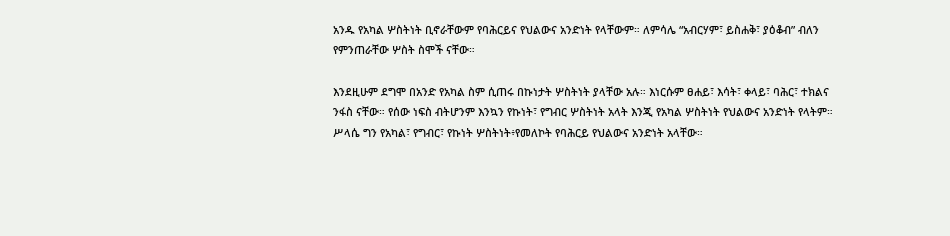አንዱ የአካል ሦስትነት ቢኖራቸውም የባሕርይና የህልውና አንድነት የላቸውም። ለምሳሌ “አብርሃም፣ ይስሐቅ፣ ያዕቆብ” ብለን የምንጠራቸው ሦስት ስሞች ናቸው።

እንደዚሁም ደግሞ በአንድ የአካል ስም ሲጠሩ በኩነታት ሦስትነት ያላቸው አሉ። እነርሱም ፀሐይ፣ እሳት፣ ቀላይ፣ ባሕር፣ ተክልና ንፋስ ናቸው። የሰው ነፍስ ብትሆንም እንኳን የኩነት፣ የግብር ሦስትነት አላት እንጂ የአካል ሦስትነት የህልውና አንድነት የላትም።
ሥላሴ ግን የአካል፣ የግብር፣ የኩነት ሦስትነት፥የመለኮት የባሕርይ የህልውና አንድነት አላቸው።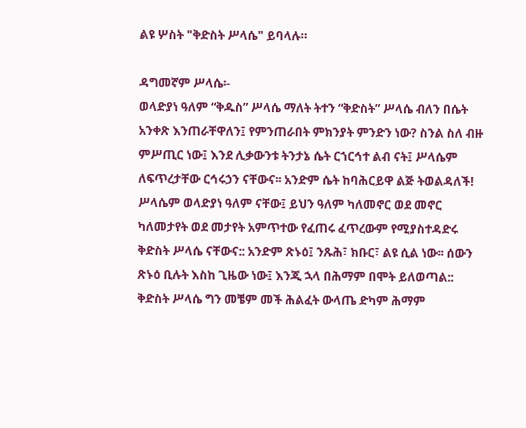ልዩ ሦስት "ቅድስት ሥላሴ" ይባላሉ።

ዳግመኛም ሥላሴ፡-
ወላድያነ ዓለም “ቅዱስ” ሥላሴ ማለት ትተን “ቅድስት” ሥላሴ ብለን በሴት አንቀጽ እንጠራቸዋለን፤ የምንጠራበት ምክንያት ምንድን ነው? ስንል ስለ ብዙ ምሥጢር ነው፤ እንደ ሊቃውንቱ ትንታኔ ሴት ርኀርኅተ ልብ ናት፤ ሥላሴም ለፍጥረታቸው ርኅሩኃን ናቸውና፡፡ አንድም ሴት ከባሕርይዋ ልጅ ትወልዳለች! ሥላሴም ወላድያነ ዓለም ናቸው፤ ይህን ዓለም ካለመኖር ወደ መኖር ካለመታየት ወደ መታየት አምጥተው የፈጠሩ ፈጥረውም የሚያስተዳድሩ ቅድስት ሥላሴ ናቸውና:: አንድም ጽኑዕ፤ ንጹሕ፣ ክቡር፣ ልዩ ሲል ነው፡፡ ሰውን ጽኑዕ ቢሉት እስከ ጊዜው ነው፤ እንጂ ኋላ በሕማም በሞት ይለወጣል:: ቅድስት ሥላሴ ግን መቼም መች ሕልፈት ውላጤ ድካም ሕማም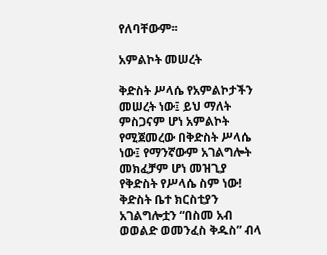የለባቸውም፡፡

አምልኮት መሠረት

ቅድስት ሥላሴ የአምልኮታችን መሠረት ነው፤ ይህ ማለት ምስጋናም ሆነ አምልኮት የሚጀመረው በቅድስት ሥላሴ ነው፤ የማንኛውም አገልግሎት መክፈቻም ሆነ መዝጊያ የቅድስት የሥላሴ ስም ነው! ቅድስት ቤተ ክርስቲያን አገልግሎቷን “በስመ አብ ወወልድ ወመንፈስ ቅዱስ” ብላ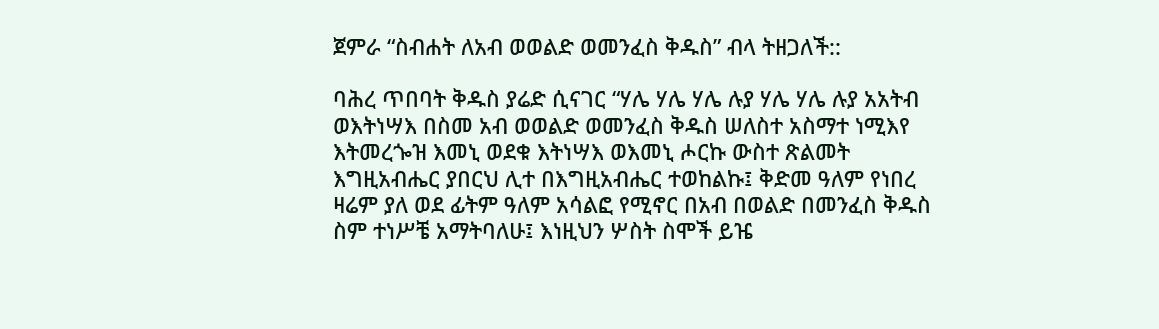ጀምራ “ስብሐት ለአብ ወወልድ ወመንፈስ ቅዱስ” ብላ ትዘጋለች::

ባሕረ ጥበባት ቅዱስ ያሬድ ሲናገር “ሃሌ ሃሌ ሃሌ ሉያ ሃሌ ሃሌ ሉያ አአትብ ወእትነሣእ በስመ አብ ወወልድ ወመንፈስ ቅዱስ ሠለስተ አስማተ ነሚእየ እትመረጐዝ እመኒ ወደቁ እትነሣእ ወእመኒ ሖርኩ ውስተ ጽልመት እግዚአብሔር ያበርህ ሊተ በእግዚአብሔር ተወከልኩ፤ ቅድመ ዓለም የነበረ ዛሬም ያለ ወደ ፊትም ዓለም አሳልፎ የሚኖር በአብ በወልድ በመንፈስ ቅዱስ ስም ተነሥቼ አማትባለሁ፤ እነዚህን ሦስት ስሞች ይዤ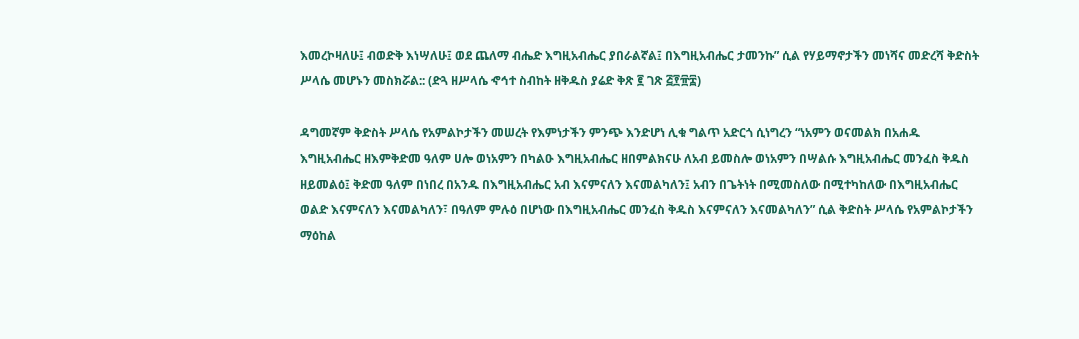እመረኮዛለሁ፤ ብወድቅ እነሣለሁ፤ ወደ ጨለማ ብሔድ እግዚአብሔር ያበራልኛል፤ በእግዚአብሔር ታመንኩ” ሲል የሃይማኖታችን መነሻና መድረሻ ቅድስት ሥላሴ መሆኑን መስክሯል:: (ድጓ ዘሥላሴ ኆኅተ ስብከት ዘቅዱስ ያሬድ ቅጽ ፪ ገጽ ፭፻፹፰)

ዳግመኛም ቅድስት ሥላሴ የአምልኮታችን መሠረት የእምነታችን ምንጭ እንድሆነ ሊቁ ግልጥ አድርጎ ሲነግረን “ነአምን ወናመልክ በአሐዱ እግዚአብሔር ዘእምቅድመ ዓለም ሀሎ ወነአምን በካልዑ እግዚአብሔር ዘበምልክናሁ ለአብ ይመስሎ ወነአምን በሣልሱ እግዚአብሔር መንፈስ ቅዱስ ዘይመልዕ፤ ቅድመ ዓለም በነበረ በአንዱ በእግዚአብሔር አብ እናምናለን እናመልካለን፤ አብን በጌትነት በሚመስለው በሚተካከለው በእግዚአብሔር ወልድ እናምናለን እናመልካለን፣ በዓለም ምሉዕ በሆነው በእግዚአብሔር መንፈስ ቅዱስ እናምናለን እናመልካለን” ሲል ቅድስት ሥላሴ የአምልኮታችን ማዕከል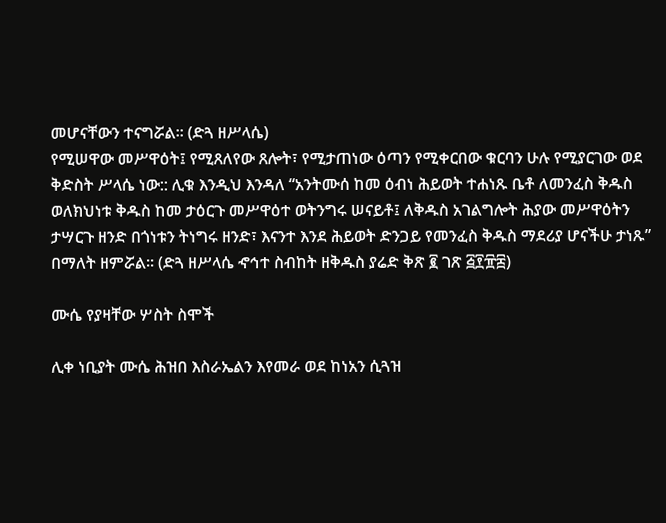መሆናቸውን ተናግሯል፡፡ (ድጓ ዘሥላሴ)
የሚሠዋው መሥዋዕት፤ የሚጸለየው ጸሎት፣ የሚታጠነው ዕጣን የሚቀርበው ቁርባን ሁሉ የሚያርገው ወደ ቅድስት ሥላሴ ነው:: ሊቁ እንዲህ እንዳለ “አንትሙሰ ከመ ዕብነ ሕይወት ተሐነጹ ቤቶ ለመንፈስ ቅዱስ ወለክህነቱ ቅዱስ ከመ ታዕርጉ መሥዋዕተ ወትንግሩ ሠናይቶ፤ ለቅዱስ አገልግሎት ሕያው መሥዋዕትን ታሣርጉ ዘንድ በጎነቱን ትነግሩ ዘንድ፣ እናንተ እንደ ሕይወት ድንጋይ የመንፈስ ቅዱስ ማደሪያ ሆናችሁ ታነጹ” በማለት ዘምሯል፡፡ (ድጓ ዘሥላሴ ኆኅተ ስብከት ዘቅዱስ ያሬድ ቅጽ ፪ ገጽ ፭፻፹፰)

ሙሴ የያዛቸው ሦስት ስሞች

ሊቀ ነቢያት ሙሴ ሕዝበ እስራኤልን እየመራ ወደ ከነአን ሲጓዝ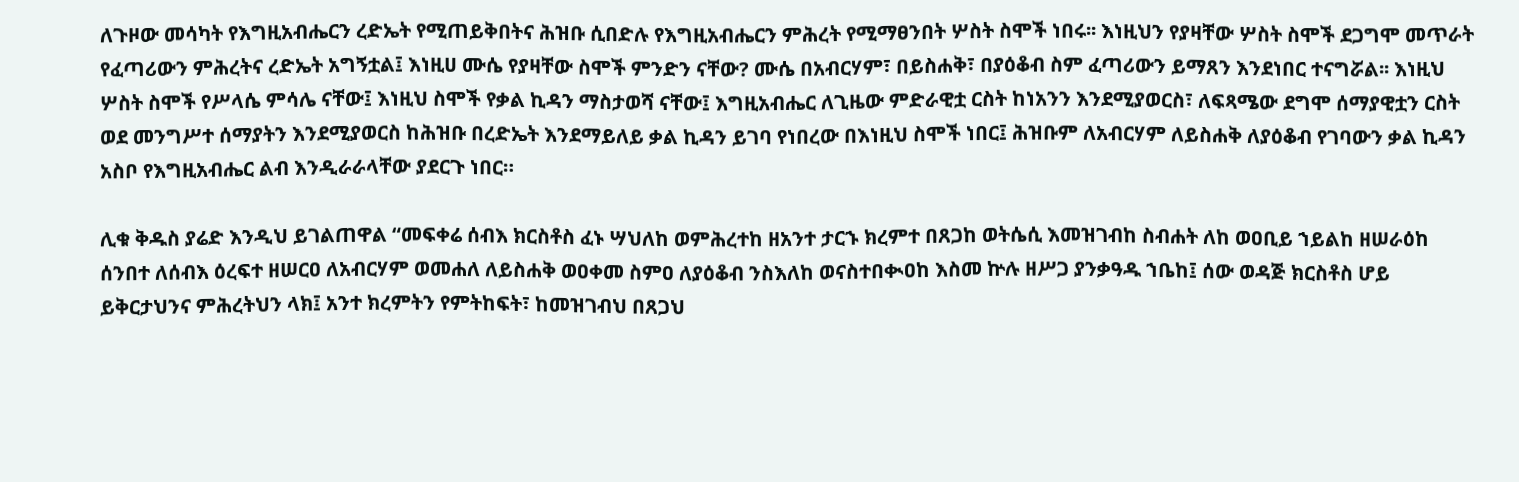ለጉዞው መሳካት የእግዚአብሔርን ረድኤት የሚጠይቅበትና ሕዝቡ ሲበድሉ የእግዚአብሔርን ምሕረት የሚማፀንበት ሦስት ስሞች ነበሩ፡፡ እነዚህን የያዛቸው ሦስት ስሞች ደጋግሞ መጥራት የፈጣሪውን ምሕረትና ረድኤት አግኝቷል፤ እነዚሀ ሙሴ የያዛቸው ስሞች ምንድን ናቸው? ሙሴ በአብርሃም፣ በይስሐቅ፣ በያዕቆብ ስም ፈጣሪውን ይማጸን እንደነበር ተናግሯል፡፡ እነዚህ ሦስት ስሞች የሥላሴ ምሳሌ ናቸው፤ እነዚህ ስሞች የቃል ኪዳን ማስታወሻ ናቸው፤ እግዚአብሔር ለጊዜው ምድራዊቷ ርስት ከነአንን እንደሚያወርስ፣ ለፍጻሜው ደግሞ ሰማያዊቷን ርስት ወደ መንግሥተ ሰማያትን እንደሚያወርስ ከሕዝቡ በረድኤት እንደማይለይ ቃል ኪዳን ይገባ የነበረው በእነዚህ ስሞች ነበር፤ ሕዝቡም ለአብርሃም ለይስሐቅ ለያዕቆብ የገባውን ቃል ኪዳን አስቦ የእግዚአብሔር ልብ እንዲራራላቸው ያደርጉ ነበር።

ሊቁ ቅዱስ ያሬድ እንዲህ ይገልጠዋል “መፍቀሬ ሰብእ ክርስቶስ ፈኑ ሣህለከ ወምሕረተከ ዘአንተ ታርኁ ክረምተ በጸጋከ ወትሴሲ እመዝገብከ ስብሐት ለከ ወዐቢይ ኀይልከ ዘሠራዕከ ሰንበተ ለሰብእ ዕረፍተ ዘሠርዐ ለአብርሃም ወመሐለ ለይስሐቅ ወዐቀመ ስምዐ ለያዕቆብ ንስእለከ ወናስተበቊዐከ እስመ ኵሉ ዘሥጋ ያንቃዓዱ ኀቤከ፤ ሰው ወዳጅ ክርስቶስ ሆይ ይቅርታህንና ምሕረትህን ላክ፤ አንተ ክረምትን የምትከፍት፣ ከመዝገብህ በጸጋህ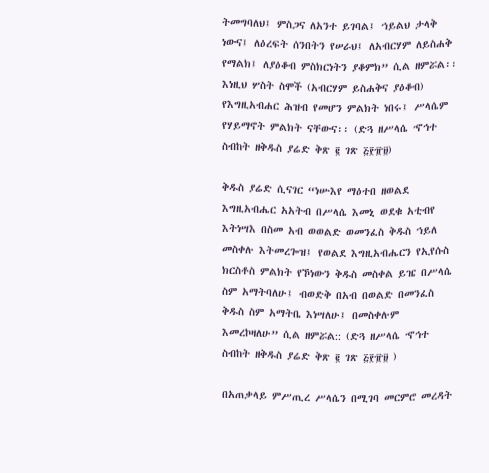ትመግባለህ፤ ምስጋና ለአንተ ይገባል፤ ኀይልህ ታላቅ ነውና፤ ለዕረፍት ሰንበትን የሠራህ፤ ለአብርሃም ለይስሐቅ የማልክ፤ ለያዕቆብ ምስክርነትን ያቆምክ” ሲል ዘምሯል፡፡ እነዚህ ሦስት ስሞች (አብርሃም ይስሐቅና ያዕቆብ) የእግዚአብሐር ሕዝብ የመሆን ምልክት ነበሩ፤ ሥላሴም የሃይማኖት ምልክት ናቸውና፡፡ (ድጓ ዘሥላሴ ኆኅተ ስብከት ዘቅዱስ ያሬድ ቅጽ ፪ ገጽ ፭፻፹፱)

ቅዱስ ያሬድ ሲናገር “ነሡእየ ማዕተበ ዘወልደ እግዚአብሔር አአትብ በሥላሴ እመኒ ወደቁ አቲብየ እትነሣእ በስመ አብ ወወልድ ወመንፈስ ቅዱስ ኀይለ መስቀሉ እትመረጐዝ፤ የወልደ እግዚአብሔርን የኢየሱስ ክርስቶስ ምልክት የኾነውን ቅዱስ መስቀል ይዤ በሥላሴ ስም አማትባለሁ፤ ብወድቅ በአብ በወልድ በመንፈስ ቅዱስ ስም አማትቤ እነሣለሁ፤ በመስቀሉም እመረኮዛለሁ” ሲል ዘምሯል:: (ድጓ ዘሥላሴ ኆኅተ ስብከት ዘቅዱስ ያሬድ ቅጽ ፪ ገጽ ፭፻፹፱ )

በአጠቃላይ ምሥጢረ ሥላሴን በሚገባ መርምሮ መረዳት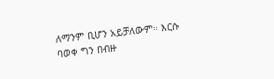ለማንም ቢሆን አይቻለውም። እርሱ ባወቀ ግን በብዙ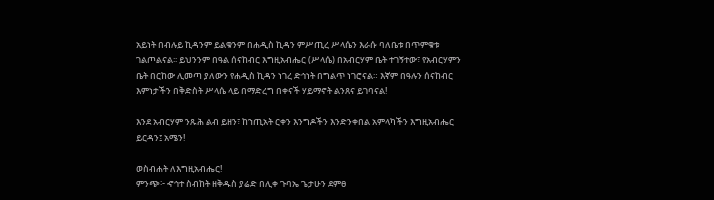አይነት በብሉይ ኪዳንም ይልቁንም በሐዲስ ኪዳን ምሥጢረ ሥላሴን እራሱ ባለቤቱ በጥምቁቱ ገልጦልናል፡፡ ይህንንም በዓል ሰናከብር እግዚአብሔር (ሥላሴ) በአብርሃም ቤት ተገኝተው፣ የአብርሃምን ቤት በርከው ሊመጣ ያለውን የሐዲስ ኪዳን ነገረ ድኅነት በግልጥ ነገሮናል። እኛም በዓሉን ሰናከብር እምነታችን በቅድስት ሥላሴ ላይ በማድረግ በቀናች ሃይማኖት ልንጸና ይገባናል!

እንደ አብርሃም ንጹሕ ልብ ይዘን፣ ከኀጢአት ርቀን እንግዶችን እንድንቀበል አምላካችን እግዚአብሔር ይርዳን፤ አሜን!

ወስብሐት ለእግዚአብሔር!
ምንጭ፦ ኆኅተ ስብከት ዘቅዱስ ያሬድ በሊቀ ጉባኤ ጌታሁን ደምፀ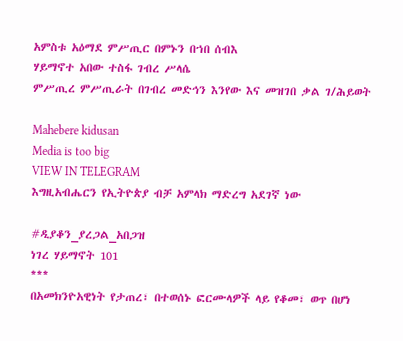አምስቱ አዕማደ ምሥጢር በምኑን በኀበ ሰብእ
ሃይማኖተ አበው ተስፋ ገብረ ሥላሴ
ምሥጢረ ምሥጢራት በገብረ መድኅን እንየው እና መዝገበ ቃል ገ/ሕይወት

Mahebere kidusan
Media is too big
VIEW IN TELEGRAM
እግዚአብሔርን የኢትዮጵያ ብቻ አምላክ ማድረግ አደገኛ ነው

#ዲያቆን_ያረጋል_አበጋዝ
ነገረ ሃይማኖት 101
***
በአመክንዮአዊነት የታጠረ፣ በተወሰኑ ፎርሙላዎች ላይ የቆመ፣ ወጥ በሆነ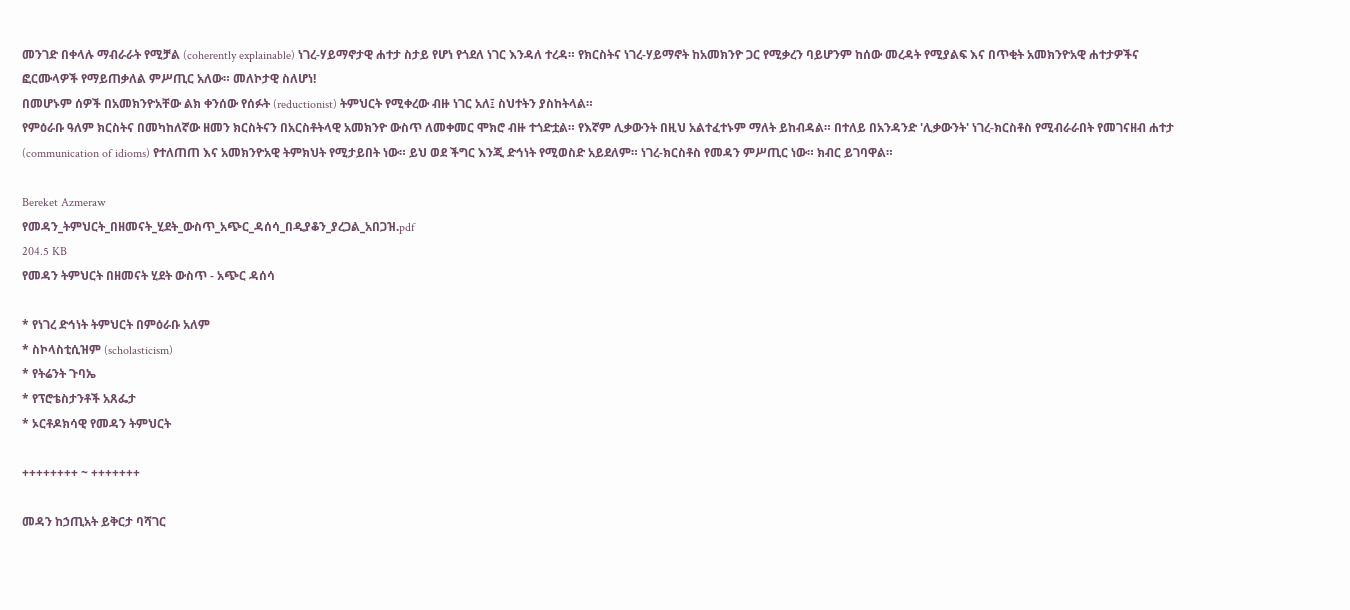መንገድ በቀላሉ ማብራራት የሚቻል (coherently explainable) ነገረ-ሃይማኖታዊ ሐተታ ስታይ የሆነ የጎደለ ነገር እንዳለ ተረዳ። የክርስትና ነገረ-ሃይማኖት ከአመክንዮ ጋር የሚቃረን ባይሆንም ከሰው መረዳት የሚያልፍ እና በጥቂት አመክንዮአዊ ሐተታዎችና ፎርሙላዎች የማይጠቃለል ምሥጢር አለው። መለኮታዊ ስለሆነ!
በመሆኑም ሰዎች በአመክንዮአቸው ልክ ቀንሰው የሰፉት (reductionist) ትምህርት የሚቀረው ብዙ ነገር አለ፤ ስህተትን ያስከትላል።
የምዕራቡ ዓለም ክርስትና በመካከለኛው ዘመን ክርስትናን በአርስቶትላዊ አመክንዮ ውስጥ ለመቀመር ሞክሮ ብዙ ተጎድቷል። የእኛም ሊቃውንት በዚህ አልተፈተኑም ማለት ይከብዳል። በተለይ በአንዳንድ 'ሊቃውንት' ነገረ-ክርስቶስ የሚብራራበት የመገናዘብ ሐተታ (communication of idioms) የተለጠጠ እና አመክንዮአዊ ትምክህት የሚታይበት ነው። ይህ ወደ ችግር እንጂ ድኅነት የሚወስድ አይደለም። ነገረ-ክርስቶስ የመዳን ምሥጢር ነው። ክብር ይገባዋል።

Bereket Azmeraw
የመዳን_ትምህርት_በዘመናት_ሂደት_ውስጥ_አጭር_ዳሰሳ_በዲያቆን_ያረጋል_አበጋዝ.pdf
204.5 KB
የመዳን ትምህርት በዘመናት ሂደት ውስጥ - አጭር ዳሰሳ

* የነገረ ድኅነት ትምህርት በምዕራቡ አለም
* ስኮላስቲሲዝም (scholasticism)
* የትሬንት ጉባኤ
* የፕሮቴስታንቶች አጸፌታ
* ኦርቶዶክሳዊ የመዳን ትምህርት

++++++++ ~ +++++++

መዳን ከኃጢአት ይቅርታ ባሻገር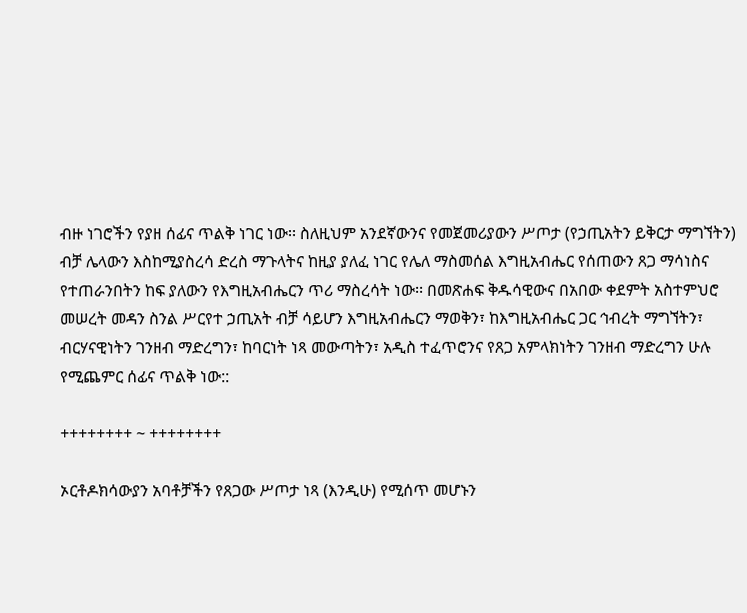ብዙ ነገሮችን የያዘ ሰፊና ጥልቅ ነገር ነው፡፡ ስለዚህም አንደኛውንና የመጀመሪያውን ሥጦታ (የኃጢአትን ይቅርታ ማግኘትን) ብቻ ሌላውን እስከሚያስረሳ ድረስ ማጉላትና ከዚያ ያለፈ ነገር የሌለ ማስመሰል እግዚአብሔር የሰጠውን ጸጋ ማሳነስና የተጠራንበትን ከፍ ያለውን የእግዚአብሔርን ጥሪ ማስረሳት ነው፡፡ በመጽሐፍ ቅዱሳዊውና በአበው ቀደምት አስተምህሮ መሠረት መዳን ስንል ሥርየተ ኃጢአት ብቻ ሳይሆን እግዚአብሔርን ማወቅን፣ ከእግዚአብሔር ጋር ኅብረት ማግኘትን፣ ብርሃናዊነትን ገንዘብ ማድረግን፣ ከባርነት ነጻ መውጣትን፣ አዲስ ተፈጥሮንና የጸጋ አምላክነትን ገንዘብ ማድረግን ሁሉ የሚጨምር ሰፊና ጥልቅ ነው::

++++++++ ~ ++++++++

ኦርቶዶክሳውያን አባቶቻችን የጸጋው ሥጦታ ነጻ (እንዲሁ) የሚሰጥ መሆኑን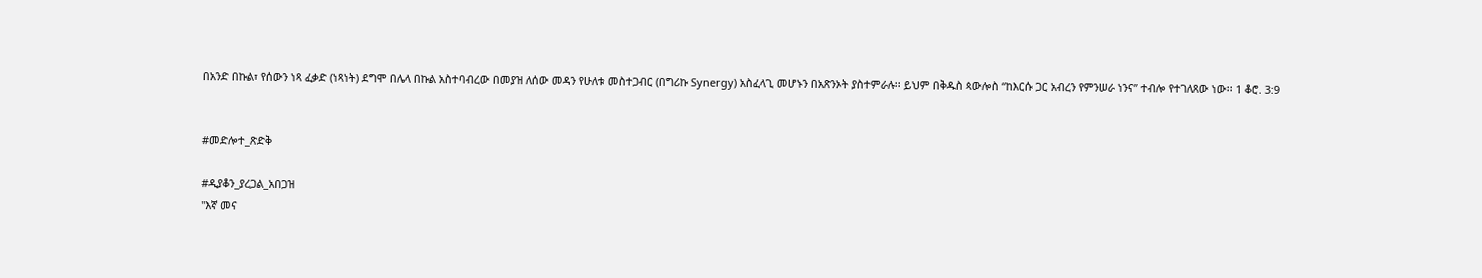በአንድ በኩል፣ የሰውን ነጻ ፈቃድ (ነጻነት) ደግሞ በሌላ በኩል አስተባብረው በመያዝ ለሰው መዳን የሁለቱ መስተጋብር (በግሪኩ Synergy) አስፈላጊ መሆኑን በአጽንኦት ያስተምራሉ፡፡ ይህም በቅዱስ ጳውሎስ “ከእርሱ ጋር አብረን የምንሠራ ነንና” ተብሎ የተገለጸው ነው፡፡ 1 ቆሮ. 3:9


#መድሎተ_ጽድቅ

#ዲያቆን_ያረጋል_አበጋዝ
"እኛ መና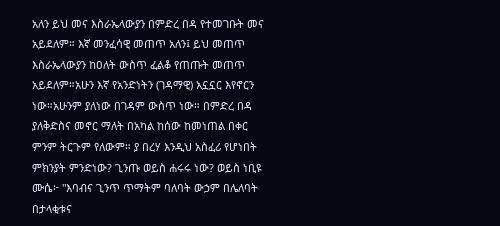አለን ይህ መና እስራኤላውያን በምድረ በዳ የተመገቡት መና አይደለም። እኛ መንፈሳዊ መጠጥ አለን፤ ይህ መጠጥ እስራኤላውያን ከዐለት ውስጥ ፈልቆ የጠጡት መጠጥ አይደለም።አሁን እኛ የአንድነትን (ገዳማዊ) አኗኗር እየኖርን ነው።አሁንም ያለነው በገዳም ውስጥ ነው። በምድረ በዳ ያለቅድስና መኖር ማለት በአካል ከሰው ከመነጠል በቀር ምንም ትርጉም የለውም። ያ በረሃ እንዲህ አስፈሪ የሆነበት ምክንያት ምንድነው? ጊንጡ ወይስ ሐሩሩ ነው? ወይስ ነቢዩ ሙሴ፦ "እባብና ጊንጥ ጥማትም ባለባት ውኃም በሌለባት በታላቂቱና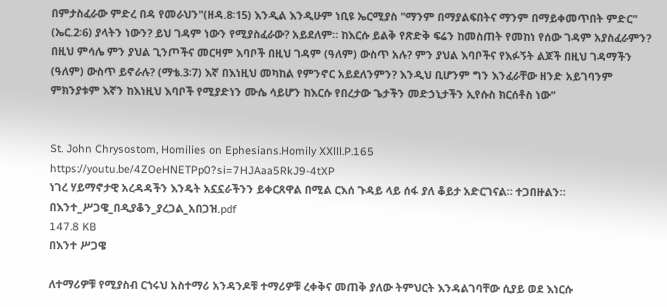በምታስፈራው ምድረ በዳ የመራህን"(ዘዳ.8፡15) እንዲል እንዲሁም ነቢዩ ኤርሚያስ "ማንም በማያልፍበትና ማንም በማይቀመጥበት ምድር" (ኤር.2፡6) ያላትን ነውን? ይህ ገዳም ነውን የሚያስፈራው? አይደለም። ከእርሱ ይልቅ የጽድቅ ፍሬን ከመስጠት የመከነ የሰው ገዳም አያስፈራምን? በዚህ ምሳሌ ምን ያህል ጊንጦችና መርዛም እባቦች በዚህ ገዳም (ዓለም) ውስጥ አሉ? ምን ያህል እባቦችና የእፉኝት ልጆች በዚህ ገዳማችን (ዓለም) ውስጥ ይኖራሉ? (ማቴ.3፡7) እኛ በእነዚህ መካከል የምንኖር አይደለንምን? እንዲህ ቢሆንም ግን እንፈራቸው ዘንድ አይገባንም ምክንያቱም እኛን ከእነዚህ እባቦች የሚያድነን ሙሴ ሳይሆን ከእርሱ የበረታው ጌታችን መድኃኒታችን ኢየሱስ ክርሰቶስ ነው"


St. John Chrysostom, Homilies on Ephesians.Homily XXlll.P.165
https://youtu.be/4ZOeHNETPp0?si=7HJAaa5RkJ9-4tXP
ነገረ ሃይማኖታዊ አረዳዳችን እንዴት አኗኗራችንን ይቀርጸዋል በሚል ርእሰ ጉዳይ ላይ ሰፋ ያለ ቆይታ አድርገናል። ተጋበዙልን።
በእንተ_ሥጋዌ_በዲያቆን_ያረጋል_አበጋዝ.pdf
147.8 KB
በእንተ ሥጋዌ

ለተማሪዎቹ የሚያስብ ርኀሩህ አስተማሪ አንዳንዶቹ ተማሪዎቹ ረቀቅና መጠቅ ያለው ትምህርት እንዳልገባቸው ሲያይ ወደ እነርሱ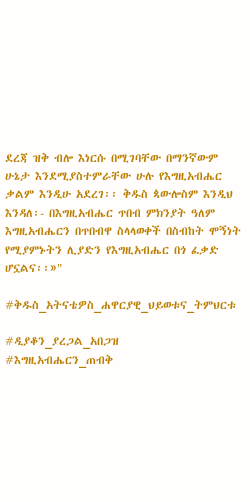ደረጃ ዝቅ ብሎ እነርሱ በሚገባቸው በማንኛውም ሁኔታ እንደሚያስተምራቸው ሁሉ የእግዚአብሔር ቃልም እንዲሁ አደረገ፡፡ ቅዱስ ጳውሎስም እንዲህ እንዳለ፡- በእግዚአብሔር ጥበብ ምክንያት ዓለም እግዚአብሔርን በጥበብዋ ስላላወቀች በስብከት ሞኝነት የሚያምኑትን ሊያድን የእግዚአብሔር በጎ ፈቃድ ሆኗልና፡፡»"

#ቅዱስ_አትናቴዎስ_ሐዋርያዊ_ህይወቱና_ትምህርቱ

#ዲያቆን_ያረጋል_አበጋዝ
#እግዚአብሔርን_ጠብቅ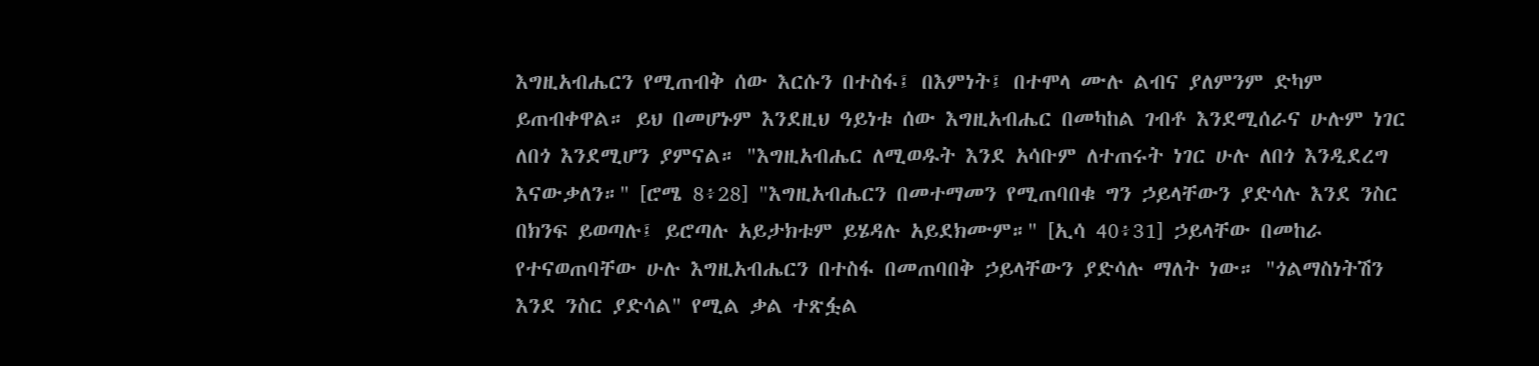እግዚአብሔርን የሚጠብቅ ሰው እርሱን በተስፋ፤ በእምነት፤ በተሞላ ሙሉ ልብና ያለምንም ድካም ይጠብቀዋል። ይህ በመሆኑም እንደዚህ ዓይነቱ ሰው እግዚአብሔር በመካከል ገብቶ እንደሚሰራና ሁሉም ነገር ለበጎ እንደሚሆን ያምናል። "እግዚአብሔር ለሚወዱት እንደ አሳቡም ለተጠሩት ነገር ሁሉ ለበጎ እንዲደረግ እናውቃለን።" [ሮሜ 8፥28] "እግዚአብሔርን በመተማመን የሚጠባበቁ ግን ኃይላቸውን ያድሳሉ እንደ ንስር በክንፍ ይወጣሉ፤ ይሮጣሉ አይታክቱም ይሄዳሉ አይደክሙም።" [ኢሳ 40፥31] ኃይላቸው በመከራ የተናወጠባቸው ሁሉ እግዚአብሔርን በተስፋ በመጠባበቅ ኃይላቸውን ያድሳሉ ማለት ነው። "ጎልማስነትሽን እንደ ንስር ያድሳል" የሚል ቃል ተጽፏል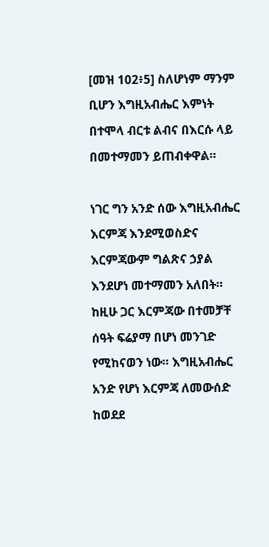[መዝ 102፥5] ስለሆነም ማንም ቢሆን እግዚአብሔር እምነት በተሞላ ብርቱ ልብና በእርሱ ላይ በመተማመን ይጠብቀዋል።

ነገር ግን አንድ ሰው እግዚአብሔር እርምጃ እንደሚወስድና እርምጃውም ግልጽና ኃያል እንደሆነ መተማመን አለበት። ከዚሁ ጋር እርምጃው በተመቻቸ ሰዓት ፍሬያማ በሆነ መንገድ የሚከናወን ነው። እግዚአብሔር አንድ የሆነ እርምጃ ለመውሰድ ከወደደ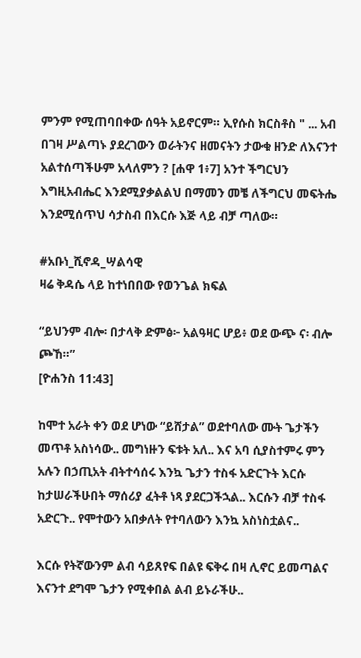ምንም የሚጠባበቀው ሰዓት አይኖርም። ኢየሱስ ክርስቶስ " ... አብ በገዛ ሥልጣኑ ያደረገውን ወራትንና ዘመናትን ታውቁ ዘንድ ለእናንተ አልተሰጣችሁም አላለምን ? [ሐዋ 1፥7] አንተ ችግርህን እግዚአብሔር እንደሚያቃልልህ በማመን መቼ ለችግርህ መፍትሔ እንደሚሰጥህ ሳታስብ በእርሱ እጅ ላይ ብቻ ጣለው።

#አቡነ_ሺኖዳ_ሣልሳዊ
ዛሬ ቅዳሴ ላይ ከተነበበው የወንጌል ክፍል

“ይህንም ብሎ፡ በታላቅ ድምፅ፦ አልዓዛር ሆይ፥ ወደ ውጭ ና፡ ብሎ ጮኸ።”
[ዮሐንስ 11:43]

ከሞተ አራት ቀን ወደ ሆነው “ይሸታል” ወደተባለው ሙት ጌታችን መጥቶ አስነሳው.. መግነዙን ፍቱት አለ.. እና አባ ሲያስተምሩ ምን አሉን በኃጢአት ብትተሳሰሩ እንኳ ጌታን ተስፋ አድርጉት እርሱ ከታሠራችሁበት ማሰሪያ ፈትቶ ነጻ ያደርጋችኋል.. እርሱን ብቻ ተስፋ አድርጉ.. የሞተውን አበቃለት የተባለውን እንኳ አስነስቷልና..

እርሱ የትኛውንም ልብ ሳይጸየፍ በልዩ ፍቅሩ በዛ ሊኖር ይመጣልና እናንተ ደግሞ ጌታን የሚቀበል ልብ ይኑራችሁ..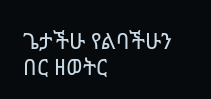ጌታችሁ የልባችሁን በር ዘወትር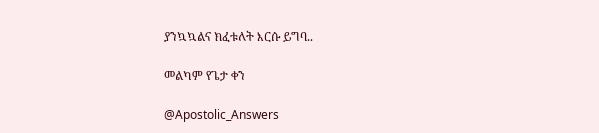ያንኳኳልና ክፈቱለት እርሱ ይግባ..

መልካም የጌታ ቀን

@Apostolic_Answers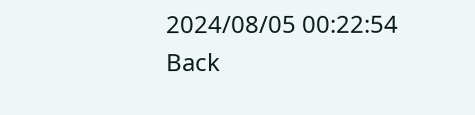2024/08/05 00:22:54
Back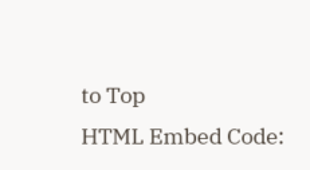to Top
HTML Embed Code: